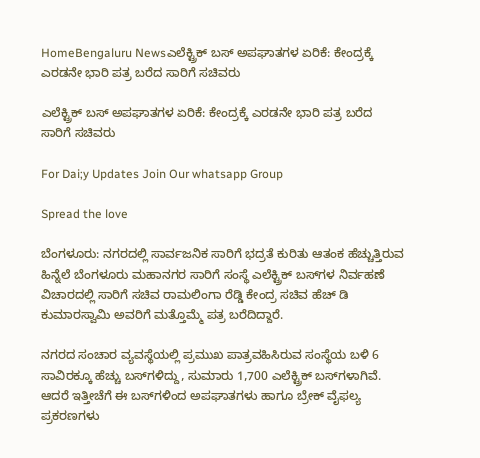HomeBengaluru Newsಎಲೆಕ್ಟ್ರಿಕ್ ಬಸ್ ಅಪಘಾತಗಳ ಏರಿಕೆ: ಕೇಂದ್ರಕ್ಕೆ ಎರಡನೇ ಭಾರಿ ಪತ್ರ ಬರೆದ ಸಾರಿಗೆ ಸಚಿವರು

ಎಲೆಕ್ಟ್ರಿಕ್ ಬಸ್ ಅಪಘಾತಗಳ ಏರಿಕೆ: ಕೇಂದ್ರಕ್ಕೆ ಎರಡನೇ ಭಾರಿ ಪತ್ರ ಬರೆದ ಸಾರಿಗೆ ಸಚಿವರು

For Dai;y Updates Join Our whatsapp Group

Spread the love

ಬೆಂಗಳೂರು: ನಗರದಲ್ಲಿ ಸಾರ್ವಜನಿಕ ಸಾರಿಗೆ ಭದ್ರತೆ ಕುರಿತು ಆತಂಕ ಹೆಚ್ಚುತ್ತಿರುವ ಹಿನ್ನೆಲೆ ಬೆಂಗಳೂರು ಮಹಾನಗರ ಸಾರಿಗೆ ಸಂಸ್ಥೆ ಎಲೆಕ್ಟ್ರಿಕ್ ಬಸ್‌ಗಳ ನಿರ್ವಹಣೆ ವಿಚಾರದಲ್ಲಿ ಸಾರಿಗೆ ಸಚಿವ ರಾಮಲಿಂಗಾ ರೆಡ್ಡಿ ಕೇಂದ್ರ ಸಚಿವ ಹೆಚ್ ಡಿ ಕುಮಾರಸ್ವಾಮಿ ಅವರಿಗೆ ಮತ್ತೊಮ್ಮೆ ಪತ್ರ ಬರೆದಿದ್ದಾರೆ.

ನಗರದ ಸಂಚಾರ ವ್ಯವಸ್ಥೆಯಲ್ಲಿ ಪ್ರಮುಖ ಪಾತ್ರವಹಿಸಿರುವ ಸಂಸ್ಥೆಯ ಬಳಿ 6 ಸಾವಿರಕ್ಕೂ ಹೆಚ್ಚು ಬಸ್‌ಗಳಿದ್ದು, ಸುಮಾರು 1,700 ಎಲೆಕ್ಟ್ರಿಕ್ ಬಸ್‌ಗಳಾಗಿವೆ. ಆದರೆ ಇತ್ತೀಚೆಗೆ ಈ ಬಸ್‌ಗಳಿಂದ ಅಪಘಾತಗಳು ಹಾಗೂ ಬ್ರೇಕ್ ವೈಫಲ್ಯ ಪ್ರಕರಣಗಳು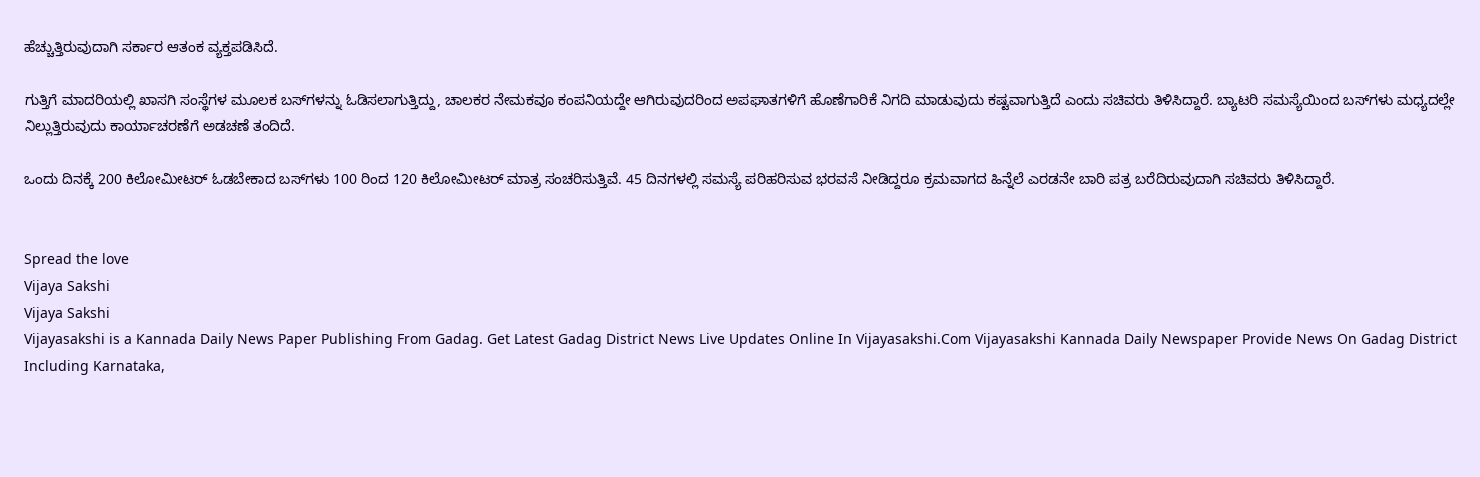ಹೆಚ್ಚುತ್ತಿರುವುದಾಗಿ ಸರ್ಕಾರ ಆತಂಕ ವ್ಯಕ್ತಪಡಿಸಿದೆ.

ಗುತ್ತಿಗೆ ಮಾದರಿಯಲ್ಲಿ ಖಾಸಗಿ ಸಂಸ್ಥೆಗಳ ಮೂಲಕ ಬಸ್‌ಗಳನ್ನು ಓಡಿಸಲಾಗುತ್ತಿದ್ದು, ಚಾಲಕರ ನೇಮಕವೂ ಕಂಪನಿಯದ್ದೇ ಆಗಿರುವುದರಿಂದ ಅಪಘಾತಗಳಿಗೆ ಹೊಣೆಗಾರಿಕೆ ನಿಗದಿ ಮಾಡುವುದು ಕಷ್ಟವಾಗುತ್ತಿದೆ ಎಂದು ಸಚಿವರು ತಿಳಿಸಿದ್ದಾರೆ. ಬ್ಯಾಟರಿ ಸಮಸ್ಯೆಯಿಂದ ಬಸ್‌ಗಳು ಮಧ್ಯದಲ್ಲೇ ನಿಲ್ಲುತ್ತಿರುವುದು ಕಾರ್ಯಾಚರಣೆಗೆ ಅಡಚಣೆ ತಂದಿದೆ.

ಒಂದು ದಿನಕ್ಕೆ 200 ಕಿಲೋಮೀಟರ್ ಓಡಬೇಕಾದ ಬಸ್‌ಗಳು 100 ರಿಂದ 120 ಕಿಲೋಮೀಟರ್ ಮಾತ್ರ ಸಂಚರಿಸುತ್ತಿವೆ. 45 ದಿನಗಳಲ್ಲಿ ಸಮಸ್ಯೆ ಪರಿಹರಿಸುವ ಭರವಸೆ ನೀಡಿದ್ದರೂ ಕ್ರಮವಾಗದ ಹಿನ್ನೆಲೆ ಎರಡನೇ ಬಾರಿ ಪತ್ರ ಬರೆದಿರುವುದಾಗಿ ಸಚಿವರು ತಿಳಿಸಿದ್ದಾರೆ.


Spread the love
Vijaya Sakshi
Vijaya Sakshi
Vijayasakshi is a Kannada Daily News Paper Publishing From Gadag. Get Latest Gadag District News Live Updates Online In Vijayasakshi.Com Vijayasakshi Kannada Daily Newspaper Provide News On Gadag District Including Karnataka,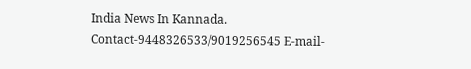India News In Kannada. Contact-9448326533/9019256545 E-mail-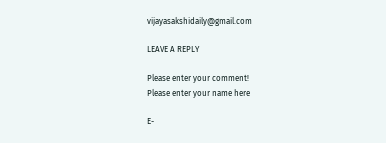vijayasakshidaily@gmail.com

LEAVE A REPLY

Please enter your comment!
Please enter your name here

E-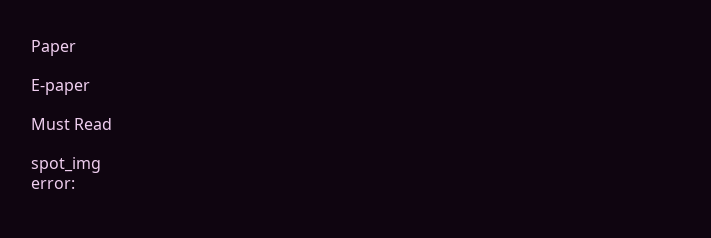Paper

E-paper

Must Read

spot_img
error: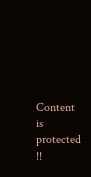Content is protected !!